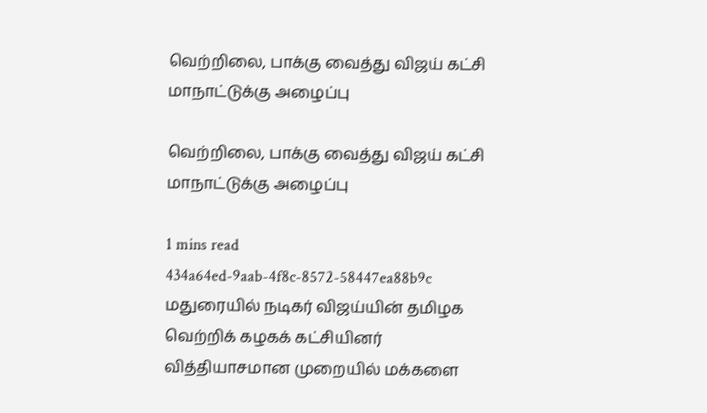வெற்றிலை, பாக்கு வைத்து விஜய் கட்சி மாநாட்டுக்கு அழைப்பு

வெற்றிலை, பாக்கு வைத்து விஜய் கட்சி மாநாட்டுக்கு அழைப்பு

1 mins read
434a64ed-9aab-4f8c-8572-58447ea88b9c
மதுரையில் நடிகர் விஜய்யின் தமிழக வெற்றிக் கழகக் கட்சியினர் வித்தியாசமான முறையில் மக்களை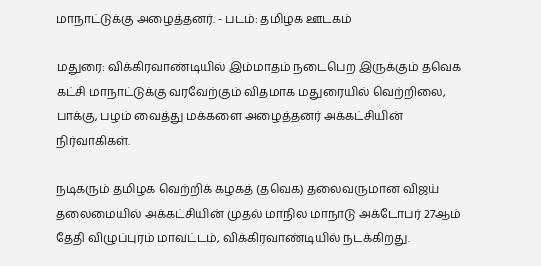மாநாட்டுக்கு அழைத்தனர். - படம்: தமிழக ஊடகம்

மதுரை: விக்கிரவாண்டியில் இம்மாதம் நடைபெற இருக்கும் தவெக கட்சி மாநாட்டுக்கு வரவேற்கும் விதமாக மதுரையில் வெற்றிலை, பாக்கு, பழம் வைத்து மக்களை அழைத்தனர் அக்கட்சியின் நிர்வாகிகள்.

நடிகரும் தமிழக வெற்றிக் கழகத் (தவெக) தலைவருமான விஜய் தலைமையில் அக்கட்சியின் முதல் மாநில மாநாடு அக்டோபர் 27ஆம் தேதி விழுப்புரம் மாவட்டம், விக்கிரவாண்டியில் நடக்கிறது.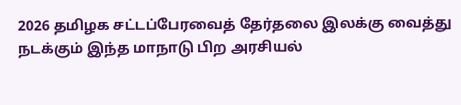2026 தமிழக சட்டப்பேரவைத் தேர்தலை இலக்கு வைத்து நடக்கும் இந்த மாநாடு பிற அரசியல்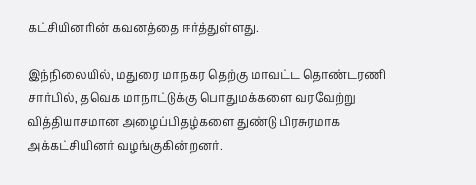கட்சியினரின் கவனத்தை ஈர்த்துள்ளது.

இந்நிலையில், மதுரை மாநகர தெற்கு மாவட்ட தொண்டரணி சார்பில், தவெக மாநாட்டுக்கு பொதுமக்களை வரவேற்று வித்தியாசமான அழைப்பிதழ்களை துண்டு பிரசுரமாக அக்கட்சியினர் வழங்குகின்றனர்.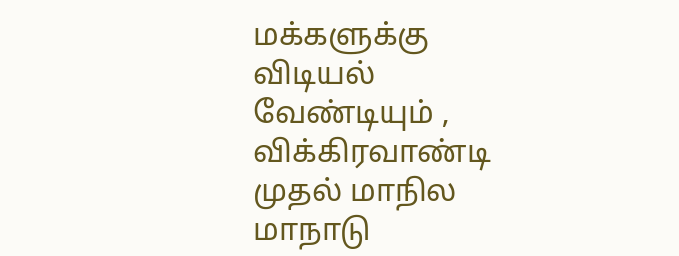மக்களுக்கு விடியல் வேண்டியும் , விக்கிரவாண்டி முதல் மாநில மாநாடு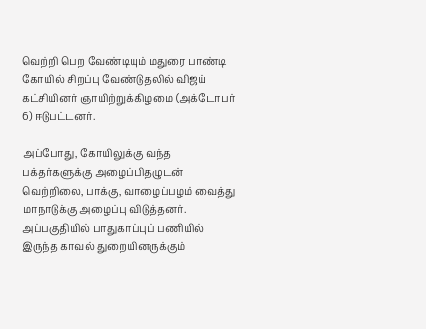வெற்றி பெற வேண்டியும் மதுரை பாண்டி கோயில் சிறப்பு வேண்டுதலில் விஜய் கட்சியினர் ஞாயிற்றுக்கிழமை (அக்டோபர் 6) ஈடுபட்டனர்.

அப்போது, கோயிலுக்கு வந்த பக்தர்களுக்கு அழைப்பிதழுடன் வெற்றிலை, பாக்கு, வாழைப்பழம் வைத்து மாநாடுக்கு அழைப்பு விடுத்தனர். அப்பகுதியில் பாதுகாப்புப் பணியில் இருந்த காவல் துறையினருக்கும்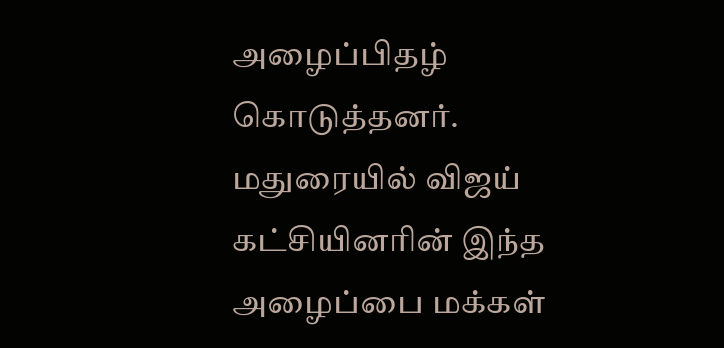அழைப்பிதழ் கொடுத்தனர். மதுரையில் விஜய் கட்சியினரின் இந்த அழைப்பை மக்கள்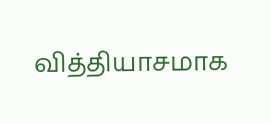வித்தியாசமாக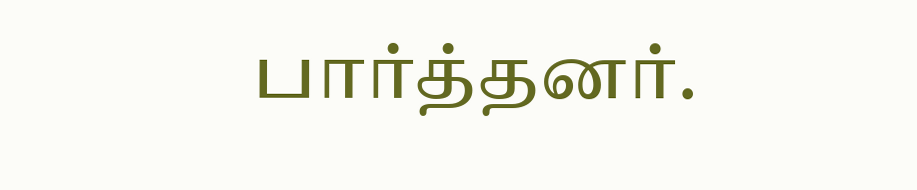பார்த்தனர்.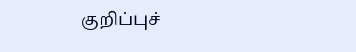குறிப்புச்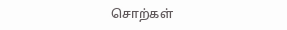சொற்கள்